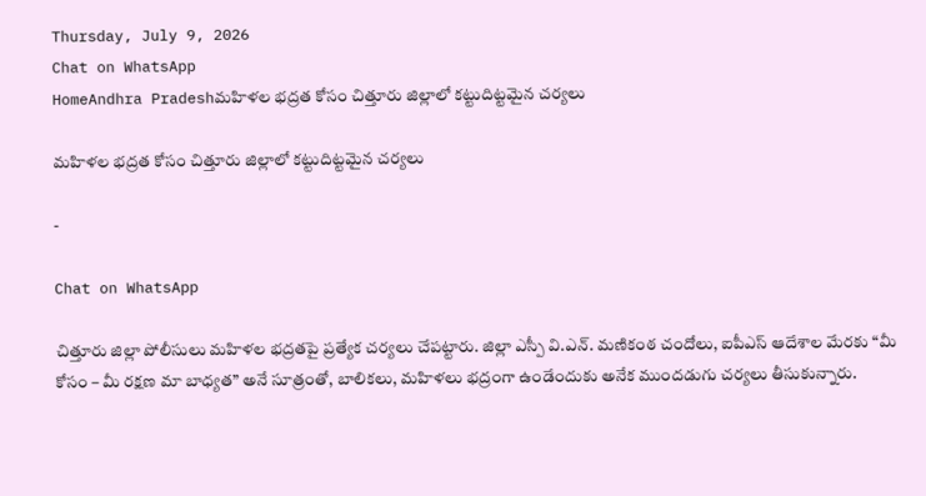Thursday, July 9, 2026
Chat on WhatsApp
HomeAndhra Pradeshమహిళల భద్రత కోసం చిత్తూరు జిల్లాలో కట్టుదిట్టమైన చర్యలు

మహిళల భద్రత కోసం చిత్తూరు జిల్లాలో కట్టుదిట్టమైన చర్యలు

-

Chat on WhatsApp

చిత్తూరు జిల్లా పోలీసులు మహిళల భద్రతపై ప్రత్యేక చర్యలు చేపట్టారు. జిల్లా ఎస్పీ వి.ఎన్. మణికంఠ చందోలు, ఐపీఎస్ ఆదేశాల మేరకు “మీ కోసం – మీ రక్షణ మా బాధ్యత” అనే సూత్రంతో, బాలికలు, మహిళలు భద్రంగా ఉండేందుకు అనేక ముందడుగు చర్యలు తీసుకున్నారు.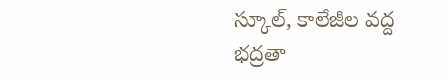స్కూల్, కాలేజీల వద్ద భద్రతా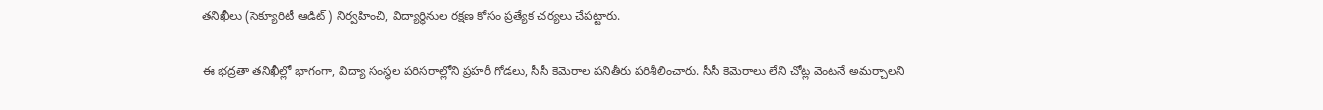తనిఖీలు (సెక్యూరిటీ ఆడిట్) నిర్వహించి, విద్యార్థినుల రక్షణ కోసం ప్రత్యేక చర్యలు చేపట్టారు.

ఈ భద్రతా తనిఖీల్లో భాగంగా, విద్యా సంస్థల పరిసరాల్లోని ప్రహరీ గోడలు, సీసీ కెమెరాల పనితీరు పరిశీలించారు. సీసీ కెమెరాలు లేని చోట్ల వెంటనే అమర్చాలని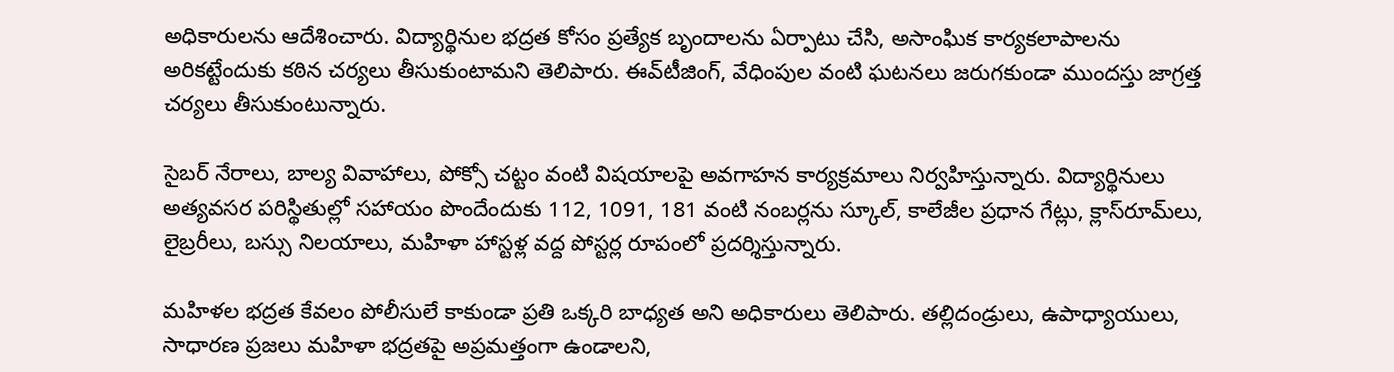అధికారులను ఆదేశించారు. విద్యార్థినుల భద్రత కోసం ప్రత్యేక బృందాలను ఏర్పాటు చేసి, అసాంఘిక కార్యకలాపాలను అరికట్టేందుకు కఠిన చర్యలు తీసుకుంటామని తెలిపారు. ఈవ్‌టీజింగ్, వేధింపుల వంటి ఘటనలు జరుగకుండా ముందస్తు జాగ్రత్త చర్యలు తీసుకుంటున్నారు.

సైబర్ నేరాలు, బాల్య వివాహాలు, పోక్సో చట్టం వంటి విషయాలపై అవగాహన కార్యక్రమాలు నిర్వహిస్తున్నారు. విద్యార్థినులు అత్యవసర పరిస్థితుల్లో సహాయం పొందేందుకు 112, 1091, 181 వంటి నంబర్లను స్కూల్, కాలేజీల ప్రధాన గేట్లు, క్లాస్‌రూమ్‌లు, లైబ్రరీలు, బస్సు నిలయాలు, మహిళా హాస్టళ్ల వద్ద పోస్టర్ల రూపంలో ప్రదర్శిస్తున్నారు.

మహిళల భద్రత కేవలం పోలీసులే కాకుండా ప్రతి ఒక్కరి బాధ్యత అని అధికారులు తెలిపారు. తల్లిదండ్రులు, ఉపాధ్యాయులు, సాధారణ ప్రజలు మహిళా భద్రతపై అప్రమత్తంగా ఉండాలని,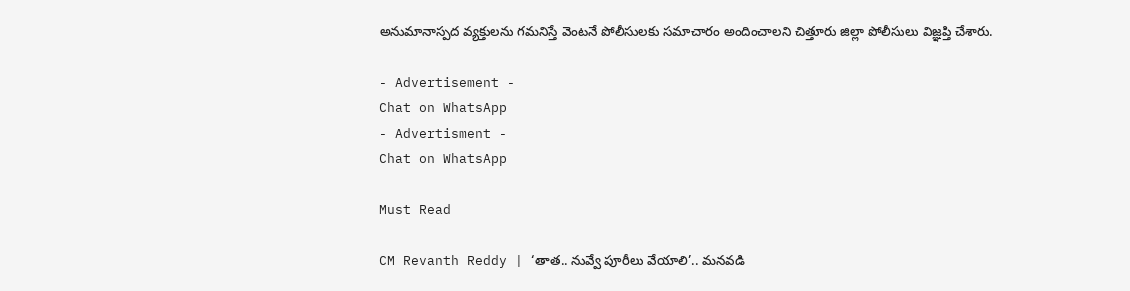అనుమానాస్పద వ్యక్తులను గమనిస్తే వెంటనే పోలీసులకు సమాచారం అందించాలని చిత్తూరు జిల్లా పోలీసులు విజ్ఞప్తి చేశారు.

- Advertisement -
Chat on WhatsApp
- Advertisment -
Chat on WhatsApp

Must Read

CM Revanth Reddy | ‘తాత.. నువ్వే పూరీలు వేయాలి’.. మనవడి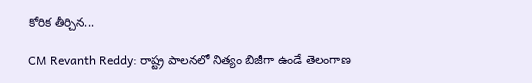కోరిక తీర్చిన...

CM Revanth Reddy: రాష్ట్ర పాలనలో నిత్యం బిజీగా ఉండే తెలంగాణ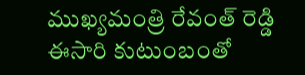ముఖ్యమంత్రి రేవంత్ రెడ్డి ఈసారి కుటుంబంతో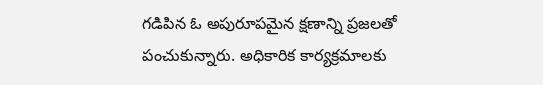గడిపిన ఓ అపురూపమైన క్షణాన్ని ప్రజలతో పంచుకున్నారు. అధికారిక కార్యక్రమాలకు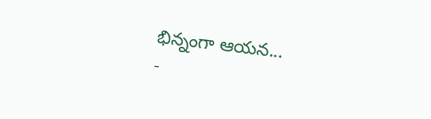భిన్నంగా ఆయన...
-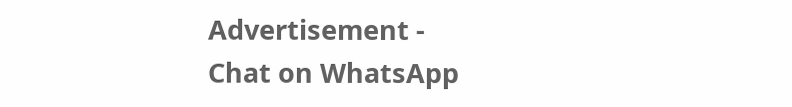Advertisement -
Chat on WhatsApp